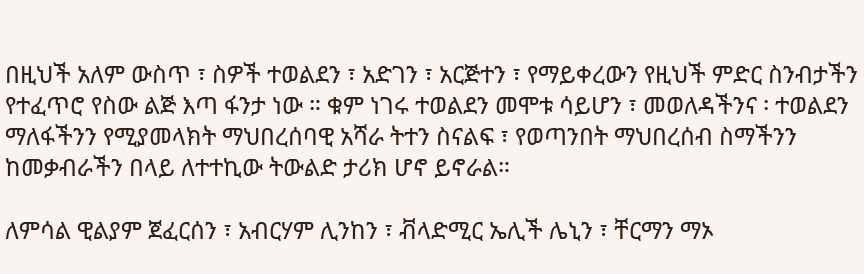በዚህች አለም ውስጥ ፣ ስዎች ተወልደን ፣ አድገን ፣ አርጅተን ፣ የማይቀረውን የዚህች ምድር ስንብታችን የተፈጥሮ የስው ልጅ እጣ ፋንታ ነው ። ቁም ነገሩ ተወልደን መሞቱ ሳይሆን ፣ መወለዳችንና ፡ ተወልደን ማለፋችንን የሚያመላክት ማህበረሰባዊ አሻራ ትተን ስናልፍ ፣ የወጣንበት ማህበረሰብ ስማችንን ከመቃብራችን በላይ ለተተኪው ትውልድ ታሪክ ሆኖ ይኖራል።

ለምሳል ዊልያም ጀፈርሰን ፣ አብርሃም ሊንከን ፣ ቭላድሚር ኤሊች ሌኒን ፣ ቸርማን ማኦ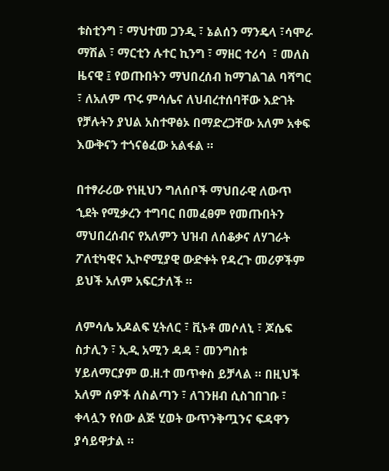ቱስቲንግ ፣ ማህተመ ጋንዲ ፣ ኔልሰን ማንዴላ ፣ሳሞራ ማሽል ፣ ማርቲን ሉተር ኪንግ ፣ ማዘር ተሪሳ  ፣ መለስ ዜናዊ ፤ የወጡበትን ማህበረሰብ ከማገልገል ባሻግር ፣ ለአለም ጥሩ ምሳሌና ለህብረተሰባቸው እድገት የቻሉትን ያህል አስተዋፅኦ በማድረጋቸው አለም አቀፍ እውቅናን ተጎናፅፈው አልፋል ።

በተፃራሪው የነዚህን ግለሰቦች ማህበራዊ ለውጥ ኂደት የሚቃረን ተግባር በመፈፀም የመጡበትን ማህበረሰብና የአለምን ህዝብ ለሰቆቃና ለሃገራት ፖለቲካዊና ኢኮኖሚያዊ ውድቀት የዳረጉ መሪዎችም ይህች አለም አፍርታለች ።

ለምሳሌ አዶልፍ ሂትለር ፣ ቪኑቶ መሶለኒ ፣ ጆሴፍ ስታሊን ፣ ኢዲ አሚን ዳዳ ፣ መንግስቱ ሃይለማርያም ወ.ዘ.ተ መጥቀስ ይቻላል ። በዚህች አለም ሰዎች ለስልጣን ፣ ለገንዘብ ሲስገበገቡ ፣ ቀላሏን የሰው ልጅ ሂወት ውጥንቅጧንና ፍዳዋን ያሳይዋታል ።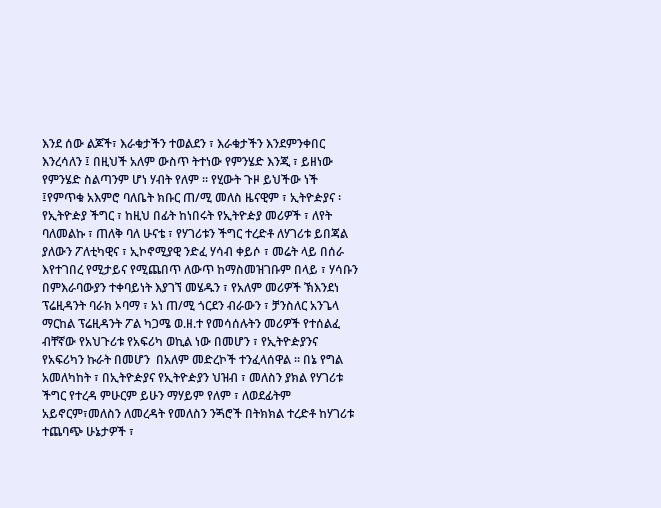እንደ ሰው ልጆች፣ እራቁታችን ተወልደን ፣ እራቁታችን እንደምንቀበር እንረሳለን ፤ በዚህች አለም ውስጥ ትተነው የምንሄድ እንጂ ፣ ይዘነው የምንሄድ ስልጣንም ሆነ ሃብት የለም ። የሂውት ጉዞ ይህችው ነች ፤የምጥቁ አእምሮ ባለቤት ክቡር ጠ/ሚ መለስ ዜናዊም ፣ ኢትዮዽያና ፡ የኢትዮዽያ ችግር ፣ ከዚህ በፊት ከነበሩት የኢትዮዽያ መሪዎች ፣ ለየት ባለመልኩ ፣ ጠለቅ ባለ ሁናቴ ፣ የሃገሪቱን ችግር ተረድቶ ለሃገሪቱ ይበጃል ያለውን ፖለቲካዊና ፣ ኢኮኖሚያዊ ንድፈ ሃሳብ ቀይሶ ፣ መሬት ላይ በሰራ እየተገበረ የሚታይና የሚጨበጥ ለውጥ ከማስመዝገቡም በላይ ፣ ሃሳቡን በምእራባውያን ተቀባይነት እያገኘ መሄዱን ፣ የአለም መሪዎች ኽእንደነ ፕሬዚዳንት ባራክ ኦባማ ፣ አነ ጠ/ሚ ጎርደን ብራውን ፣ ቻንስለር አንጌላ ማርከል ፕሬዚዳንት ፖል ካጋሜ ወ.ዘ.ተ የመሳሰሉትን መሪዎች የተሰልፈ ብቸኛው የአህጉሪቱ የአፍሪካ ወኪል ነው በመሆን ፣ የኢትዮዽያንና የአፍሪካን ኩራት በመሆን  በአለም መድረኮች ተንፈላሰዋል ። በኔ የግል አመለካከት ፣ በኢትዮዽያና የኢትዮዽያን ህዝብ ፣ መለስን ያክል የሃገሪቱ ችግር የተረዳ ምሁርም ይሁን ማሃይም የለም ፣ ለወደፊትም አይኖርም፣መለስን ለመረዳት የመለስን ንጝሮች በትክክል ተረድቶ ከሃገሪቱ ተጨባጭ ሁኔታዎች ፣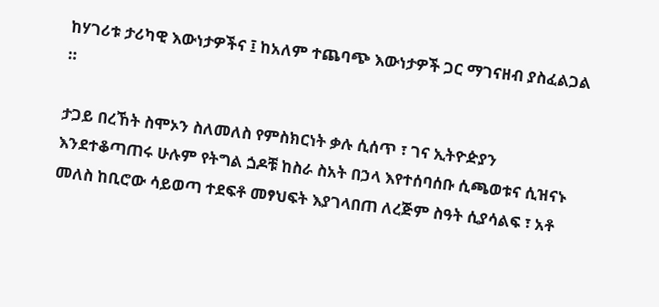ከሃገሪቱ ታሪካዊ እውነታዎችና ፤ ከአለም ተጨባጭ እውነታዎች ጋር ማገናዘብ ያስፈልጋል ።

ታጋይ በረኸት ስሞኦን ስለመለስ የምስክርነት ቃሉ ሲሰጥ ፣ ገና ኢትዮዽያን እንደተቆጣጠሩ ሁሉም የትግል ጏዶቹ ከስራ ስአት በኃላ እየተሰባሰቡ ሲጫወቱና ሲዝናኑ መለስ ከቢሮው ሳይወጣ ተደፍቶ መፃህፍት እያገላበጠ ለረጅም ስዓት ሲያሳልፍ ፣ አቶ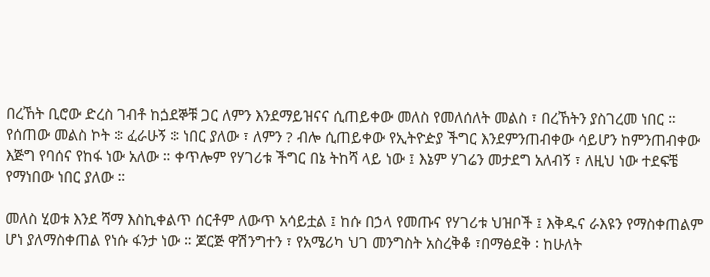በረኸት ቢሮው ድረስ ገብቶ ከጏደኞቹ ጋር ለምን እንደማይዝናና ሲጠይቀው መለስ የመለሰለት መልስ ፣ በረኸትን ያስገረመ ነበር ። የሰጠው መልስ ኮት ፨ ፈራሁኝ ፨ ነበር ያለው ፣ ለምን ? ብሎ ሲጠይቀው የኢትዮዽያ ችግር እንደምንጠብቀው ሳይሆን ከምንጠብቀው እጅግ የባሰና የከፋ ነው አለው ። ቀጥሎም የሃገሪቱ ችግር በኔ ትከሻ ላይ ነው ፤ እኔም ሃገሬን መታደግ አለብኝ ፣ ለዚህ ነው ተደፍቼ የማነበው ነበር ያለው ።

መለስ ሂወቱ እንደ ሻማ እስኪቀልጥ ሰርቶም ለውጥ አሳይቷል ፤ ከሱ በኃላ የመጡና የሃገሪቱ ህዝቦች ፤ እቅዱና ራእዩን የማስቀጠልም ሆነ ያለማስቀጠል የነሱ ፋንታ ነው ። ጆርጅ ዋሽንግተን ፣ የአሜሪካ ህገ መንግስት አስረቅቆ ፣በማፅደቅ ፡ ከሁለት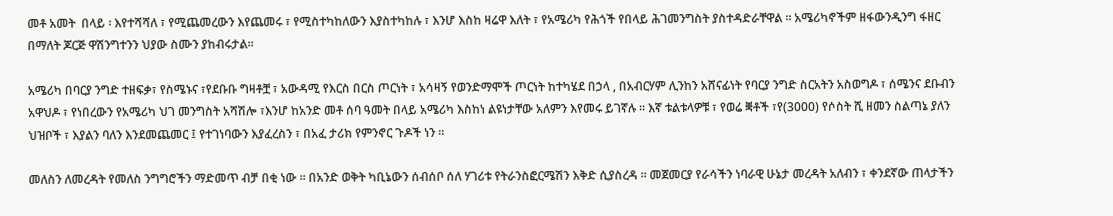መቶ አመት  በላይ ፡ እየተሻሻለ ፣ የሚጨመረውን እየጨመሩ ፣ የሚስተካከለውን እያስተካከሉ ፣ እንሆ እስከ ዛሬዋ እለት ፣ የአሜሪካ የሕጎች የበላይ ሕገመንግስት ያስተዳድራቸዋል ። አሜሪካኖችም ዘፋውንዲንግ ፋዘር በማለት ጆርጅ ዋሽንግተንን ህያው ስሙን ያከብሩታል።

አሜሪካ በባርያ ንግድ ተዘፍቃ፣ የስሜኑና ፣የደቡቡ ግዛቶቿ ፣ አውዳሚ የእርስ በርስ ጦርነት ፣ አሳዛኝ የወንድማሞች ጦርነት ከተካሄደ በኃላ , በአብርሃም ሊንከን አሸናፊነት የባርያ ንግድ ስርአትን አስወግዶ ፣ ሰሜንና ደቡብን አዋህዶ ፣ የነበረውን የአሜሪካ ህገ መንግስት አሻሽሎ ፣እንሆ ከአንድ መቶ ሰባ ዓመት በላይ አሜሪካ እስከነ ልዩነታቸው አለምን እየመሩ ይገኛሉ ። እኛ ቱልቱላዎቹ ፣ የወሬ ቛቶች ፣የ(3000) የሶስት ሺ ዘመን ስልጣኔ ያለን ህዝቦች ፣ እያልን ባለን እንደመጨመር ፤ የተገነባውን እያፈረስን ፣ በአፈ ታሪክ የምንኖር ጉዶች ነን ።

መለስን ለመረዳት የመለስ ንግግሮችን ማድመጥ ብቻ በቂ ነው ። በአንድ ወቅት ካቢኔውን ሰብሰቦ ሰለ ሃገሪቱ የትራንስፎርሜሽን እቅድ ሲያስረዳ ። መጀመርያ የራሳችን ነባራዊ ሁኔታ መረዳት አለብን ፣ ቀንደኛው ጠላታችን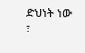ድህነት ነው ፣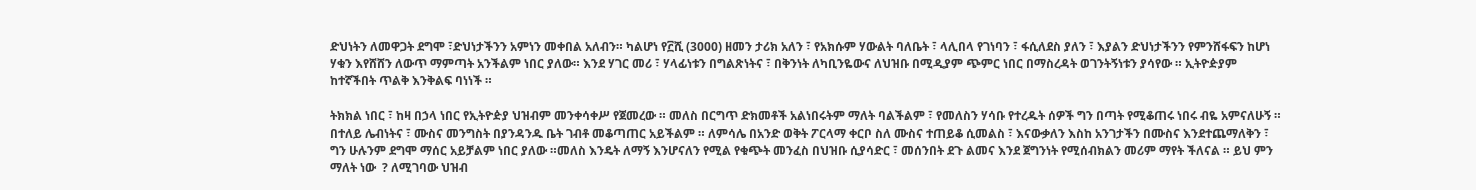ድህነትን ለመዋጋት ደግሞ ፣ድህነታችንን አምነን መቀበል አለብን። ካልሆነ የ፫ሺ (3000) ዘመን ታሪክ አለን ፣ የአክሱም ሃውልት ባለቤት ፣ ላሊበላ የገነባን ፣ ፋሲለደስ ያለን ፣ እያልን ድህነታችንን የምንሸፋፍን ከሆነ ሃቁን እየሸሸን ለውጥ ማምጣት አንችልም ነበር ያለው። እንደ ሃገር መሪ ፣ ሃላፊነቱን በግልጽነትና ፣ በቅንነት ለካቢንዬውና ለህዝቡ በሚዲያም ጭምር ነበር በማስረዳት ወገንትኝነቱን ያሳየው ። ኢትዮዽያም ከተኛችበት ጥልቅ እንቅልፍ ባነነች ።

ትክክል ነበር ፣ ከዛ በኃላ ነበር የኢትዮዽያ ህዝብም መንቀሳቀሥ የጀመረው ። መለስ በርግጥ ድክመቶች አልነበሩትም ማለት ባልችልም ፣ የመለስን ሃሳቡ የተረዱት ሰዎች ግን በጣት የሚቆጠሩ ነበሩ ብዬ አምናለሁኝ ። በተለይ ሌብነትና ፣ ሙስና መንግስት በያንዳንዱ ቤት ገብቶ መቆጣጠር አይችልም ። ለምሳሌ በአንድ ወቅት ፖርላማ ቀርቦ ስለ ሙስና ተጠይቆ ሲመልስ ፣ እናውቃለን እስከ አንገታችን በሙስና እንደተጨማለቅን ፣ ግን ሁሉንም ደግሞ ማሰር አይቻልም ነበር ያለው ።መለስ እንዴት ለማኝ እንሆናለን የሚል የቁጭት መንፈስ በህዝቡ ሲያሳድር ፣ መሰንበት ደጉ ልመና እንደ ጀግንነት የሚሰብክልን መሪም ማየት ችለናል ። ይህ ምን ማለት ነው  ? ለሚገባው ህዝብ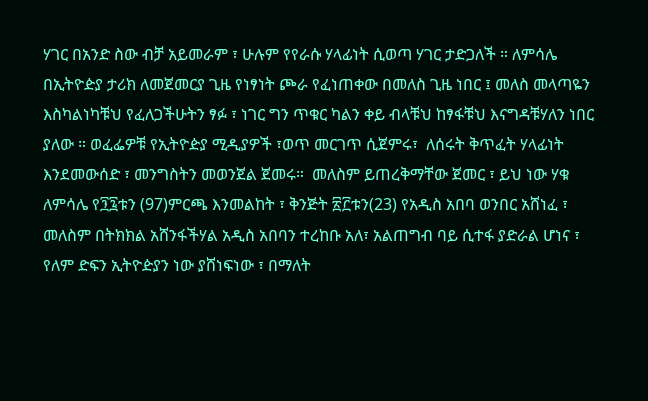ሃገር በአንድ ስው ብቻ አይመራም ፣ ሁሉም የየራሱ ሃላፊነት ሲወጣ ሃገር ታድጋለች ። ለምሳሌ በኢትዮዽያ ታሪክ ለመጀመርያ ጊዜ የነፃነት ጮራ የፈነጠቀው በመለስ ጊዜ ነበር ፤ መለስ መላጣዬን እስካልነካቹህ የፈለጋችሁትን ፃፉ ፣ ነገር ግን ጥቁር ካልን ቀይ ብላቹህ ከፃፋቹህ እናግዳቹሃለን ነበር ያለው ። ወፈፌዎቹ የኢትዮዽያ ሚዲያዎች ፣ወጥ መርገጥ ሲጀምሩ፣  ለሰሩት ቅጥፈት ሃላፊነት እንደመውሰድ ፣ መንግስትን መወንጀል ጀመሩ።  መለስም ይጠረቅማቸው ጀመር ፣ ይህ ነው ሃቁ ለምሳሌ የ፺፯ቱን (97)ምርጫ እንመልከት ፣ ቅንጅት ፳፫ቱን(23) የአዲስ አበባ ወንበር አሸነፈ ፣ መለስም በትክክል አሸንፋችሃል አዲስ አበባን ተረከቡ አለ፣ አልጠግብ ባይ ሲተፋ ያድራል ሆነና ፣ የለም ድፍን ኢትዮዽያን ነው ያሸነፍነው ፣ በማለት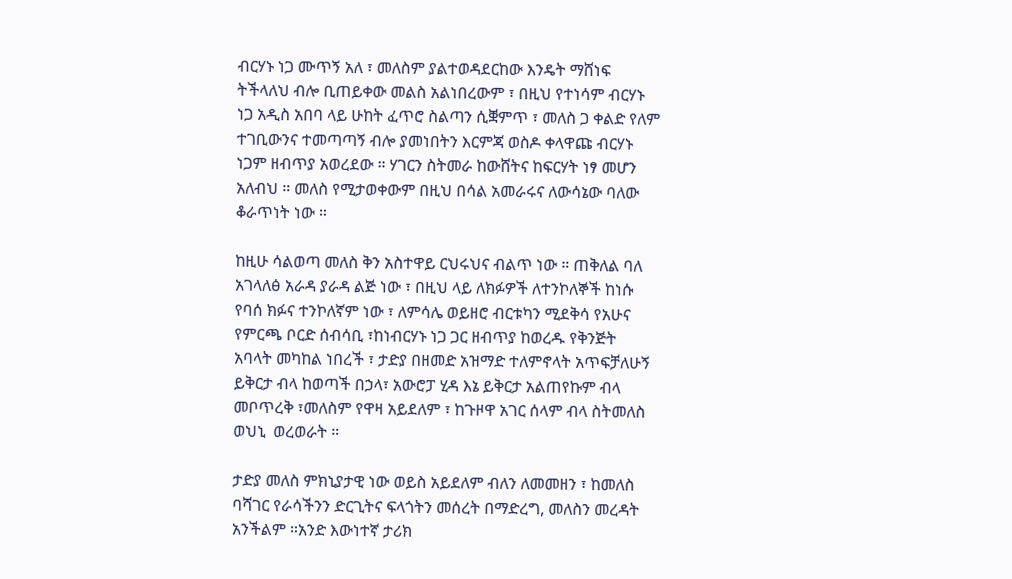ብርሃኑ ነጋ ሙጥኝ አለ ፣ መለስም ያልተወዳደርከው እንዴት ማሸነፍ ትችላለህ ብሎ ቢጠይቀው መልስ አልነበረውም ፣ በዚህ የተነሳም ብርሃኑ ነጋ አዲስ አበባ ላይ ሁከት ፈጥሮ ስልጣን ሲቛምጥ ፣ መለስ ጋ ቀልድ የለም ተገቢውንና ተመጣጣኝ ብሎ ያመነበትን እርምጃ ወስዶ ቀላዋጩ ብርሃኑ ነጋም ዘብጥያ አወረደው ። ሃገርን ስትመራ ከውሸትና ከፍርሃት ነፃ መሆን አለብህ ። መለስ የሚታወቀውም በዚህ በሳል አመራሩና ለውሳኔው ባለው ቆራጥነት ነው ።

ከዚሁ ሳልወጣ መለስ ቅን አስተዋይ ርህሩህና ብልጥ ነው ። ጠቅለል ባለ አገላለፅ አራዳ ያራዳ ልጅ ነው ፣ በዚህ ላይ ለክፉዎች ለተንኮለኞች ከነሱ የባሰ ክፉና ተንኮለኛም ነው ፣ ለምሳሌ ወይዘሮ ብርቱካን ሚደቅሳ የአሁና የምርጫ ቦርድ ሰብሳቢ ፣ከነብርሃኑ ነጋ ጋር ዘብጥያ ከወረዱ የቅንጅት አባላት መካከል ነበረች ፣ ታድያ በዘመድ አዝማድ ተለምኖላት አጥፍቻለሁኝ ይቅርታ ብላ ከወጣች በኃላ፣ አውሮፓ ሂዳ እኔ ይቅርታ አልጠየኩም ብላ መቦጥረቅ ፣መለስም የዋዛ አይደለም ፣ ከጉዞዋ አገር ሰላም ብላ ስትመለስ ወህኒ  ወረወራት ።

ታድያ መለስ ምክኒያታዊ ነው ወይስ አይደለም ብለን ለመመዘን ፣ ከመለስ ባሻገር የራሳችንን ድርጊትና ፍላጎትን መሰረት በማድረግ, መለስን መረዳት አንችልም ።አንድ እውነተኛ ታሪክ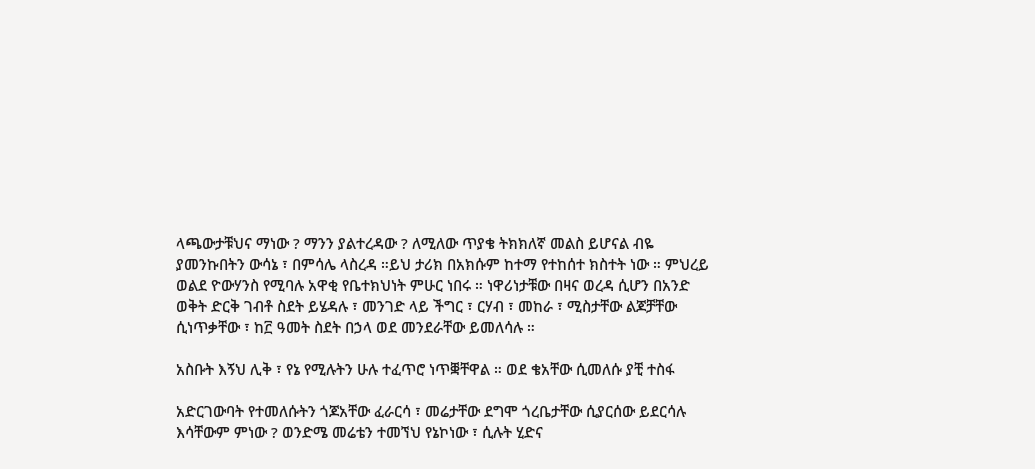ላጫውታቹህና ማነው ? ማንን ያልተረዳው ? ለሚለው ጥያቄ ትክክለኛ መልስ ይሆናል ብዬ ያመንኩበትን ውሳኔ ፣ በምሳሌ ላስረዳ ።ይህ ታሪክ በአክሱም ከተማ የተከሰተ ክስተት ነው ። ምህረይ ወልደ ዮውሃንስ የሚባሉ አዋቂ የቤተክህነት ምሁር ነበሩ ። ነዋሪነታቹው በዛና ወረዳ ሲሆን በአንድ ወቅት ድርቅ ገብቶ ስደት ይሄዳሉ ፣ መንገድ ላይ ችግር ፣ ርሃብ ፣ መከራ ፣ ሚስታቸው ልጆቻቸው ሲነጥቃቸው ፣ ከ፫ ዓመት ስደት በኃላ ወደ መንደራቸው ይመለሳሉ ።

አስቡት እኝህ ሊቅ ፣ የኔ የሚሉትን ሁሉ ተፈጥሮ ነጥቛቸዋል ። ወደ ቄአቸው ሲመለሱ ያቺ ተስፋ

አድርገውባት የተመለሱትን ጎጆአቸው ፈራርሳ ፣ መሬታቸው ደግሞ ጎረቤታቸው ሲያርሰው ይደርሳሉ እሳቸውም ምነው ? ወንድሜ መሬቴን ተመኘህ የኔኮነው ፣ ሲሉት ሂድና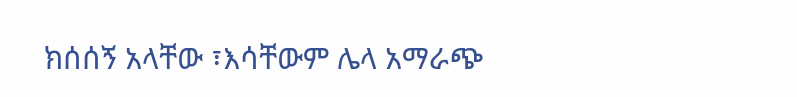ክሰሰኝ አላቸው ፣እሳቸውም ሌላ አማራጭ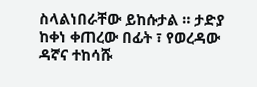ስላልነበራቸው ይከሱታል ። ታድያ ከቀነ ቀጠረው በፊት ፣ የወረዳው ዳኛና ተከሳሹ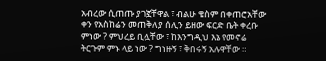አብረው ሲጠጡ ያገኟቸዋል ፣ ብልሁ ቄስም በቀጠሮአቸው ቀን የአስከሬን መጠቅለያ ሰሊን ይዘው ፍርድ ቤት ቀረቡ    ምነው ? ምህረይ ቢሏቸው ፣ ከእንግዲህ እኔ የመኖሬ ትርጉም ምኑ ላይ ነው ? ግነዙኝ ፣ ቅበሩኝ አሉዋቸው ።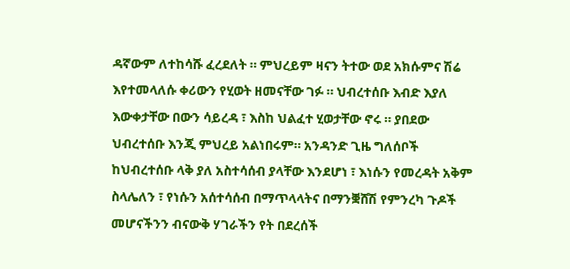ዳኛውም ለተከሳሹ ፈረደለት ። ምህረይም ዛናን ትተው ወደ አክሱምና ሽሬ እየተመላለሱ ቀሪውን የሂወት ዘመናቸው ገፉ ። ህብረተሰቡ እብድ እያለ እውቀታቸው በውን ሳይረዳ ፣ እስከ ህልፈተ ሂወታቸው ኖሩ ። ያበደው ህብረተሰቡ እንጂ ምህረይ አልነበሩም። አንዳንድ ጊዜ ግለሰቦች ከህብረተሰቡ ላቅ ያለ አስተሳሰብ ያላቸው እንደሆነ ፣ እነሱን የመረዳት አቅም ስላሌለን ፣ የነሱን አሰተሳሰብ በማጥላላትና በማንቛሸሽ የምንረካ ጉዶች መሆናችንን ብናውቅ ሃገራችን የት በደረሰች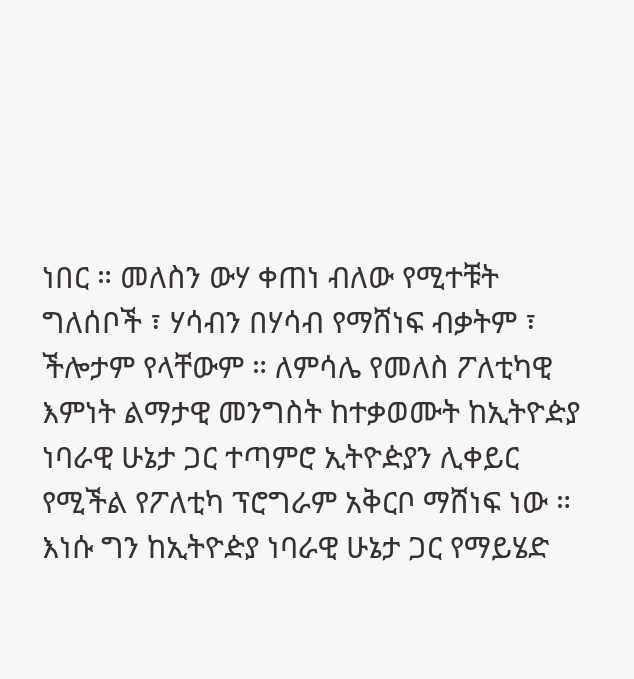ነበር ። መለስን ውሃ ቀጠነ ብለው የሚተቹት ግለሰቦች ፣ ሃሳብን በሃሳብ የማሸነፍ ብቃትም ፣ ችሎታም የላቸውም ። ለምሳሌ የመለስ ፖለቲካዊ እምነት ልማታዊ መንግስት ከተቃወሙት ከኢትዮዽያ ነባራዊ ሁኔታ ጋር ተጣምሮ ኢትዮዽያን ሊቀይር የሚችል የፖለቲካ ፕሮግራም አቅርቦ ማሸነፍ ነው ። እነሱ ግን ከኢትዮዽያ ነባራዊ ሁኔታ ጋር የማይሄድ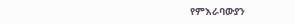የምእራባውያን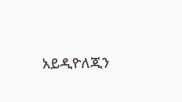አይዲዮለጂን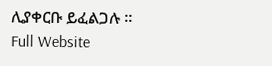ሊያቀርቡ ይፈልጋሉ ።
Full Website